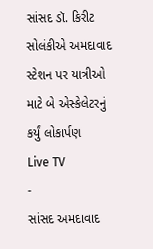સાંસદ ડૉ. કિરીટ સોલંકીએ અમદાવાદ સ્ટેશન પર યાત્રીઓ માટે બે એસ્કેલેટરનું કર્યું લોકાર્પણ
Live TV
-
સાંસદ અમદાવાદ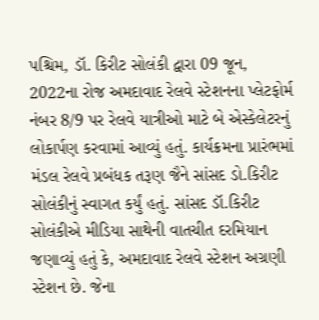પશ્ચિમ, ડૉ. કિરીટ સોલંકી દ્વારા 09 જૂન, 2022ના રોજ અમદાવાદ રેલવે સ્ટેશનના પ્લેટફોર્મ નંબર 8/9 પર રેલવે યાત્રીઓ માટે બે એસ્કેલેટરનું લોકાર્પણ કરવામાં આવ્યું હતું. કાર્યક્રમના પ્રારંભમાં મંડલ રેલવે પ્રબંધક તરૂણ જૈને સાંસદ ડો.કિરીટ સોલંકીનું સ્વાગત કર્યું હતું. સાંસદ ડૉ.કિરીટ સોલંકીએ મીડિયા સાથેની વાતચીત દરમિયાન જણાવ્યું હતું કે, અમદાવાદ રેલવે સ્ટેશન અગ્રણી સ્ટેશન છે. જેના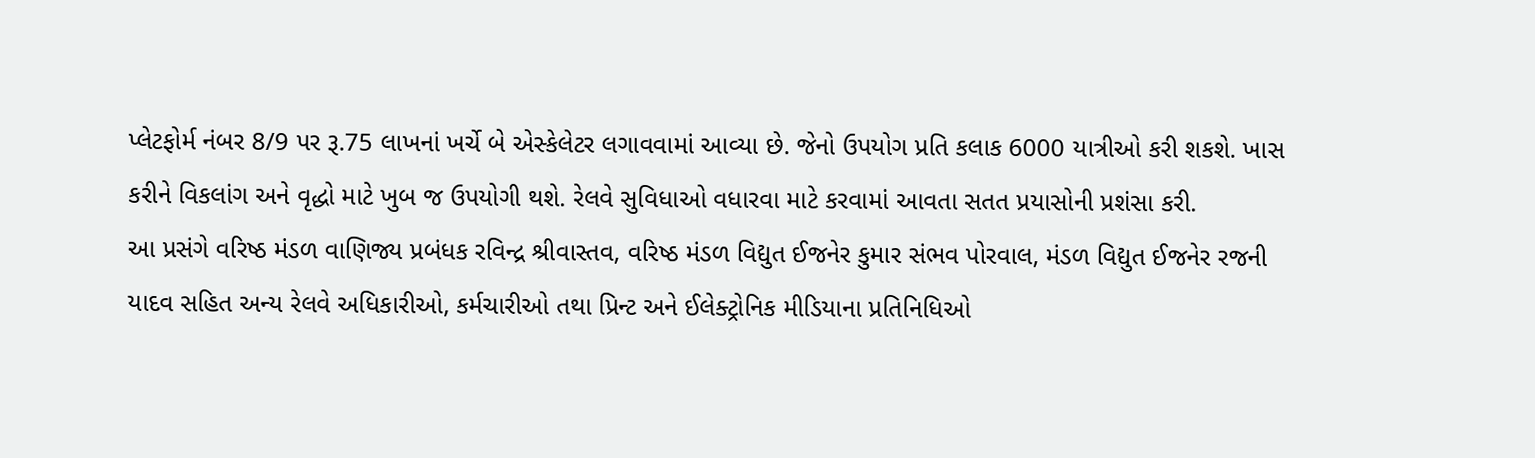પ્લેટફોર્મ નંબર 8/9 પર રૂ.75 લાખનાં ખર્ચે બે એસ્કેલેટર લગાવવામાં આવ્યા છે. જેનો ઉપયોગ પ્રતિ કલાક 6000 યાત્રીઓ કરી શકશે. ખાસ કરીને વિકલાંગ અને વૃદ્ધો માટે ખુબ જ ઉપયોગી થશે. રેલવે સુવિધાઓ વધારવા માટે કરવામાં આવતા સતત પ્રયાસોની પ્રશંસા કરી.
આ પ્રસંગે વરિષ્ઠ મંડળ વાણિજ્ય પ્રબંધક રવિન્દ્ર શ્રીવાસ્તવ, વરિષ્ઠ મંડળ વિદ્યુત ઈજનેર કુમાર સંભવ પોરવાલ, મંડળ વિદ્યુત ઈજનેર રજની યાદવ સહિત અન્ય રેલવે અધિકારીઓ, કર્મચારીઓ તથા પ્રિન્ટ અને ઈલેક્ટ્રોનિક મીડિયાના પ્રતિનિધિઓ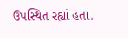ઉપસ્થિત રહ્યાં હતા.